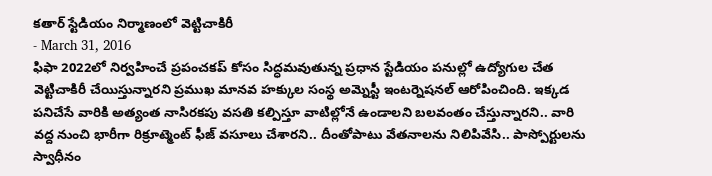కతార్ స్టేడియం నిర్మాణంలో వెట్టిచాకిరీ
- March 31, 2016
ఫిఫా 2022లో నిర్వహించే ప్రపంచకప్ కోసం సిద్ధమవుతున్న ప్రధాన స్టేడియం పనుల్లో ఉద్యోగుల చేత వెట్టిచాకిరీ చేయిస్తున్నారని ప్రముఖ మానవ హక్కుల సంస్థ అమ్నెస్టీ ఇంటర్నెషనల్ ఆరోపించింది. ఇక్కడ పనిచేసే వారికి అత్యంత నాసిరకపు వసతి కల్పిస్తూ వాటిల్లోనే ఉండాలని బలవంతం చేస్తున్నారని.. వారి వద్ద నుంచి భారీగా రిక్రూట్మెంట్ ఫీజ్ వసూలు చేశారని.. దీంతోపాటు వేతనాలను నిలిపివేసి.. పాస్పోర్టులను స్వాధీనం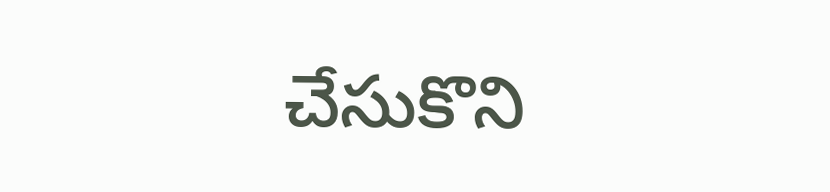చేసుకొని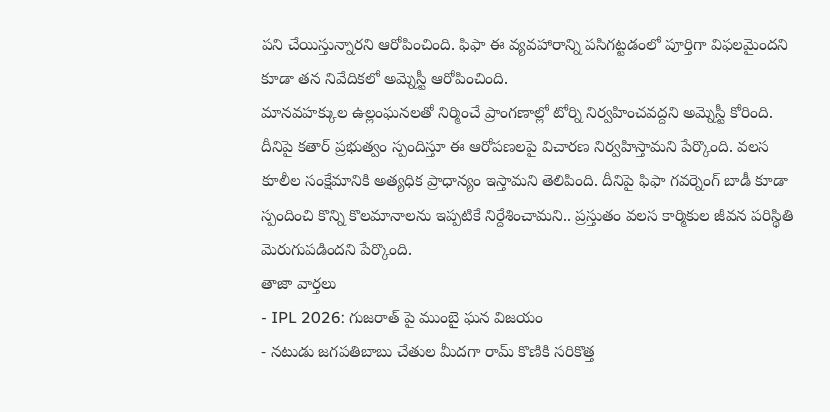పని చేయిస్తున్నారని ఆరోపించింది. ఫిఫా ఈ వ్యవహారాన్ని పసిగట్టడంలో పూర్తిగా విఫలమైందని కూడా తన నివేదికలో అమ్నెస్టీ ఆరోపించింది.
మానవహక్కుల ఉల్లంఘనలతో నిర్మించే ప్రాంగణాల్లో టోర్ని నిర్వహించవద్దని అమ్నెస్టీ కోరింది. దీనిపై కతార్ ప్రభుత్వం స్పందిస్తూ ఈ ఆరోపణలపై విచారణ నిర్వహిస్తామని పేర్కొంది. వలస కూలీల సంక్షేమానికి అత్యధిక ప్రాధాన్యం ఇస్తామని తెలిపింది. దీనిపై ఫిఫా గవర్నెంగ్ బాడీ కూడా స్పందించి కొన్ని కొలమానాలను ఇప్పటికే నిర్దేశించామని.. ప్రస్తుతం వలస కార్మికుల జీవన పరిస్థితి మెరుగుపడిందని పేర్కొంది.
తాజా వార్తలు
- IPL 2026: గుజరాత్ పై ముంబై ఘన విజయం
- నటుడు జగపతిబాబు చేతుల మీదగా రామ్ కొణికి సరికొత్త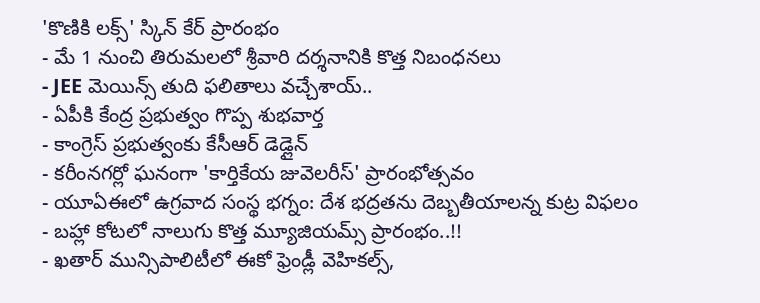'కొణికి లక్స్' స్కిన్ కేర్ ప్రారంభం
- మే 1 నుంచి తిరుమలలో శ్రీవారి దర్శనానికి కొత్త నిబంధనలు
- JEE మెయిన్స్ తుది ఫలితాలు వచ్చేశాయ్..
- ఏపీకి కేంద్ర ప్రభుత్వం గొప్ప శుభవార్త
- కాంగ్రెస్ ప్రభుత్వంకు కేసీఆర్ డెడ్లైన్
- కరీంనగర్లో ఘనంగా 'కార్తికేయ జువెలరీస్' ప్రారంభోత్సవం
- యూఏఈలో ఉగ్రవాద సంస్థ భగ్నం: దేశ భద్రతను దెబ్బతీయాలన్న కుట్ర విఫలం
- బహ్లా కోటలో నాలుగు కొత్త మ్యూజియమ్స్ ప్రారంభం..!!
- ఖతార్ మున్సిపాలిటీలో ఈకో ఫ్రెండ్లీ వెహికల్స్,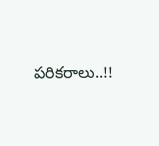పరికరాలు..!!